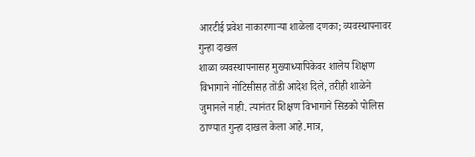आरटीई प्रवेश नाकारणाऱ्या शाळेला दणका; व्यवस्थापनावर गुन्हा दाखल
शाळा व्यवस्थापनासह मुख्याध्यापिकेवर शालेय शिक्षण विभागाने नोटिसीसह तोंडी आदेश दिले, तरीही शाळेने जुमानले नाही. त्यानंतर शिक्षण विभागाने सिडको पोलिस ठाण्यात गुन्हा दाखल केला आहे.मात्र,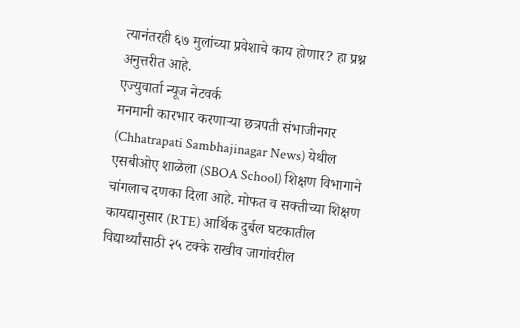त्यानंतरही ६७ मुलांच्या प्रवेशाचे काय होणार? हा प्रश्न अनुत्तरीत आहे.
एज्युवार्ता न्यूज नेटवर्क
मनमानी कारभार करणाऱ्या छत्रपती संभाजीनगर (Chhatrapati Sambhajinagar News) येथील एसबीओए शाळेला (SBOA School) शिक्षण विभागाने चांगलाच दणका दिला आहे. मोफत व सक्तीच्या शिक्षण कायद्यानुसार (RTE) आर्थिक दुर्बल घटकातील विद्यार्थ्यांसाठी २५ टक्के राखीव जागांवरील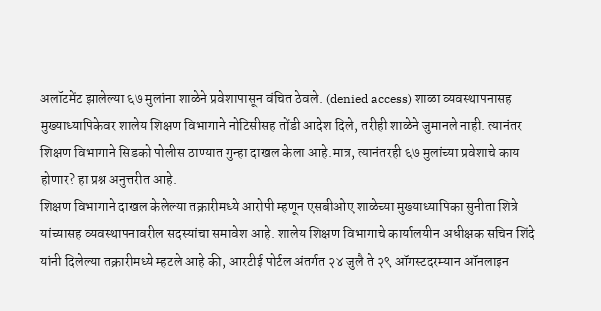अलॉटमेंट झालेल्या ६७ मुलांना शाळेने प्रवेशापासून वंचित ठेवले. (denied access) शाळा व्यवस्थापनासह मुख्याध्यापिकेवर शालेय शिक्षण विभागाने नोटिसीसह तोंडी आदेश दिले, तरीही शाळेने जुमानले नाही. त्यानंतर शिक्षण विभागाने सिडको पोलीस ठाण्यात गुन्हा दाखल केला आहे.मात्र, त्यानंतरही ६७ मुलांच्या प्रवेशाचे काय होणार? हा प्रश्न अनुत्तरीत आहे.
शिक्षण विभागाने दाखल केलेल्या तक्रारीमध्ये आरोपी म्हणून एसबीओए शाळेच्या मुख्याध्यापिका सुनीता शित्रे यांच्यासह व्यवस्थापनावरील सदस्यांचा समावेश आहे. शालेय शिक्षण विभागाचे कार्यालयीन अधीक्षक सचिन शिंदे यांनी दिलेल्या तक्रारीमध्ये म्हटले आहे की, आरटीई पोर्टल अंतर्गत २४ जुलै ते २९ ऑगस्टदरम्यान ऑनलाइन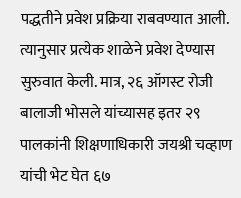पद्धतीने प्रवेश प्रक्रिया राबवण्यात आली. त्यानुसार प्रत्येक शाळेने प्रवेश देण्यास सुरुवात केली. मात्र, २६ ऑगस्ट रोजी बालाजी भोसले यांच्यासह इतर २९ पालकांनी शिक्षणाधिकारी जयश्री चव्हाण यांची भेट घेत ६७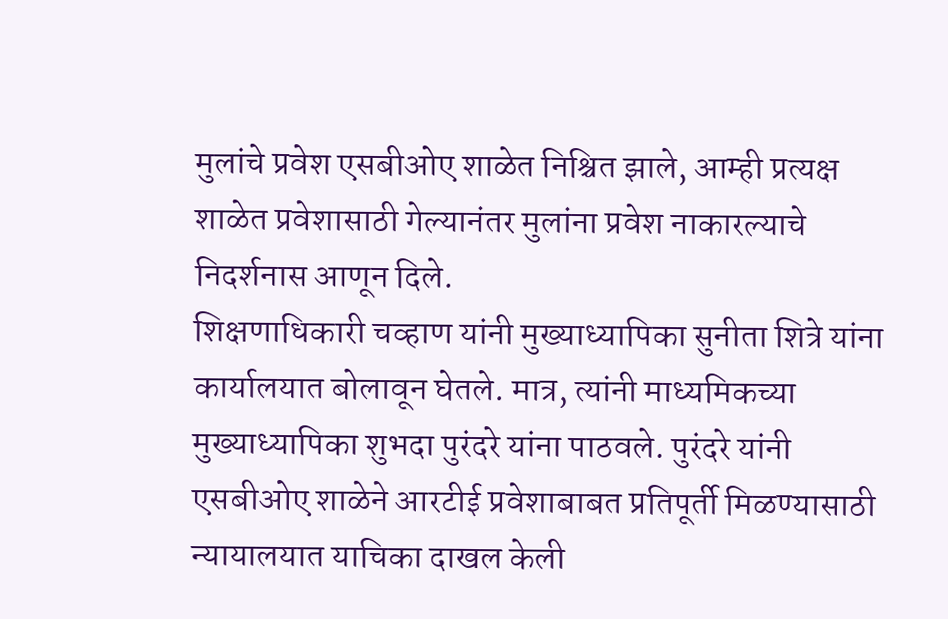मुलांचे प्रवेश एसबीओए शाळेत निश्चित झाले, आम्ही प्रत्यक्ष शाळेत प्रवेशासाठी गेल्यानंतर मुलांना प्रवेश नाकारल्याचे निदर्शनास आणून दिले.
शिक्षणाधिकारी चव्हाण यांनी मुख्याध्यापिका सुनीता शित्रे यांना कार्यालयात बोलावून घेतले. मात्र, त्यांनी माध्यमिकच्या मुख्याध्यापिका शुभदा पुरंदरे यांना पाठवले. पुरंदरे यांनी एसबीओए शाळेने आरटीई प्रवेशाबाबत प्रतिपूर्ती मिळण्यासाठी न्यायालयात याचिका दाखल केली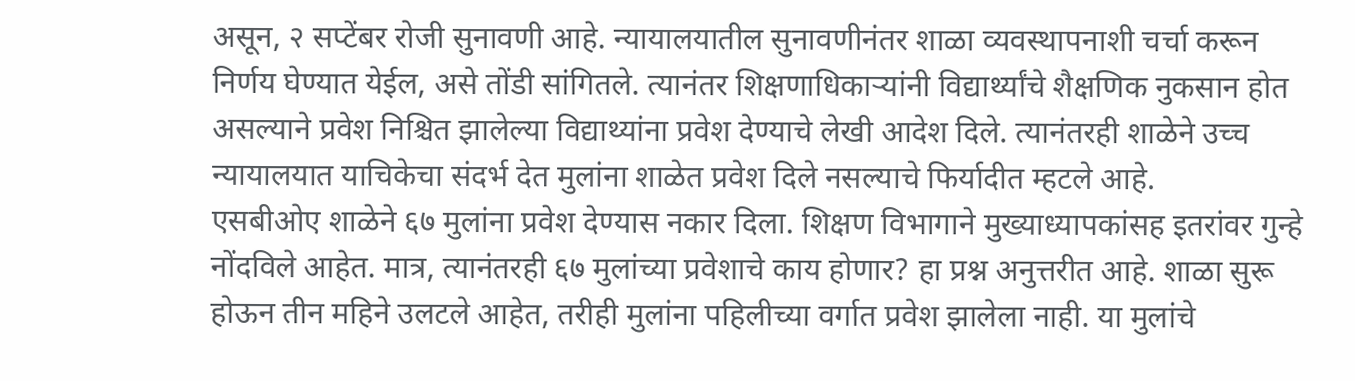असून, २ सप्टेंबर रोजी सुनावणी आहे. न्यायालयातील सुनावणीनंतर शाळा व्यवस्थापनाशी चर्चा करून निर्णय घेण्यात येईल, असे तोंडी सांगितले. त्यानंतर शिक्षणाधिकाऱ्यांनी विद्यार्थ्यांचे शैक्षणिक नुकसान होत असल्याने प्रवेश निश्चित झालेल्या विद्याथ्यांना प्रवेश देण्याचे लेखी आदेश दिले. त्यानंतरही शाळेने उच्च न्यायालयात याचिकेचा संदर्भ देत मुलांना शाळेत प्रवेश दिले नसल्याचे फिर्यादीत म्हटले आहे.
एसबीओए शाळेने ६७ मुलांना प्रवेश देण्यास नकार दिला. शिक्षण विभागाने मुख्याध्यापकांसह इतरांवर गुन्हे नोंदविले आहेत. मात्र, त्यानंतरही ६७ मुलांच्या प्रवेशाचे काय होणार? हा प्रश्न अनुत्तरीत आहे. शाळा सुरू होऊन तीन महिने उलटले आहेत, तरीही मुलांना पहिलीच्या वर्गात प्रवेश झालेला नाही. या मुलांचे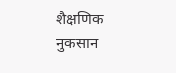शैक्षणिक नुकसान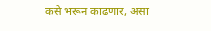कसे भरून काढणार, असा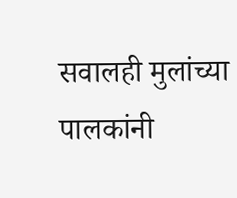सवालही मुलांच्या पालकांनी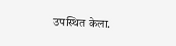उपस्थित केला.